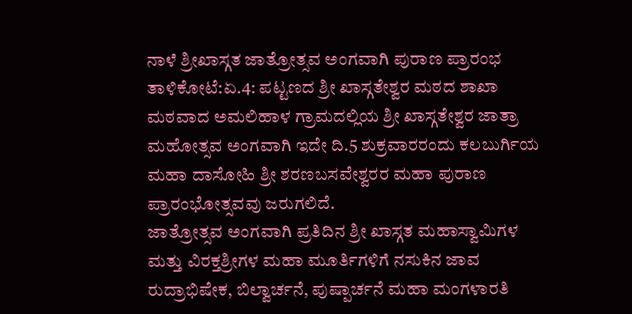ನಾಳೆ ಶ್ರೀಖಾಸ್ಗತ ಜಾತ್ರೋತ್ಸವ ಅಂಗವಾಗಿ ಪುರಾಣ ಪ್ರಾರಂಭ
ತಾಳಿಕೋಟೆ:ಏ.4: ಪಟ್ಟಣದ ಶ್ರೀ ಖಾಸ್ಗತೇಶ್ವರ ಮಠದ ಶಾಖಾ ಮಠವಾದ ಅಮಲಿಹಾಳ ಗ್ರಾಮದಲ್ಲಿಯ ಶ್ರೀ ಖಾಸ್ಗತೇಶ್ವರ ಜಾತ್ರಾ ಮಹೋತ್ಸವ ಅಂಗವಾಗಿ ಇದೇ ದಿ.5 ಶುಕ್ರವಾರರಂದು ಕಲಬುರ್ಗಿಯ ಮಹಾ ದಾಸೋಹಿ ಶ್ರೀ ಶರಣಬಸವೇಶ್ವರರ ಮಹಾ ಪುರಾಣ ಪ್ರಾರಂಭೋತ್ಸವವು ಜರುಗಲಿದೆ.
ಜಾತ್ರೋತ್ಸವ ಅಂಗವಾಗಿ ಪ್ರತಿದಿನ ಶ್ರೀ ಖಾಸ್ಗತ ಮಹಾಸ್ವಾಮಿಗಳ ಮತ್ತು ವಿರಕ್ತಶ್ರೀಗಳ ಮಹಾ ಮೂರ್ತಿಗಳಿಗೆ ನಸುಕಿನ ಜಾವ ರುದ್ರಾಭಿಷೇಕ, ಬಿಲ್ವಾರ್ಚನೆ, ಪುಷ್ಪಾರ್ಚನೆ ಮಹಾ ಮಂಗಳಾರತಿ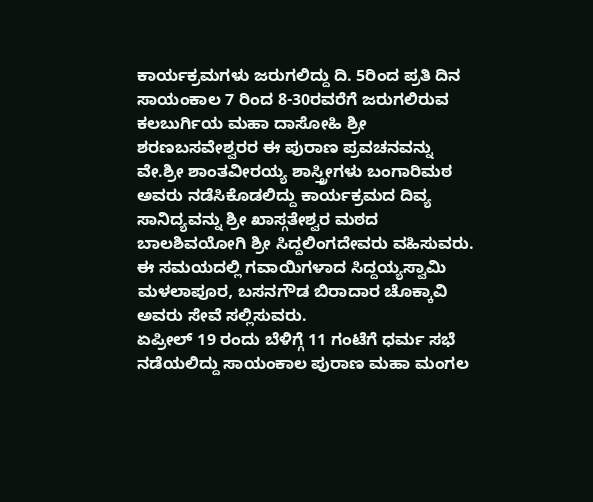ಕಾರ್ಯಕ್ರಮಗಳು ಜರುಗಲಿದ್ದು ದಿ. 5ರಿಂದ ಪ್ರತಿ ದಿನ ಸಾಯಂಕಾಲ 7 ರಿಂದ 8-30ರವರೆಗೆ ಜರುಗಲಿರುವ ಕಲಬುರ್ಗಿಯ ಮಹಾ ದಾಸೋಹಿ ಶ್ರೀ ಶರಣಬಸವೇಶ್ವರರ ಈ ಪುರಾಣ ಪ್ರವಚನವನ್ನು ವೇ.ಶ್ರೀ ಶಾಂತವೀರಯ್ಯ ಶಾಸ್ತ್ರೀಗಳು ಬಂಗಾರಿಮಠ ಅವರು ನಡೆಸಿಕೊಡಲಿದ್ದು ಕಾರ್ಯಕ್ರಮದ ದಿವ್ಯ ಸಾನಿದ್ಯವನ್ನು ಶ್ರೀ ಖಾಸ್ಗತೇಶ್ವರ ಮಠದ ಬಾಲಶಿವಯೋಗಿ ಶ್ರೀ ಸಿದ್ದಲಿಂಗದೇವರು ವಹಿಸುವರು.
ಈ ಸಮಯದಲ್ಲಿ ಗವಾಯಿಗಳಾದ ಸಿದ್ದಯ್ಯಸ್ವಾಮಿ ಮಳಲಾಪೂರ, ಬಸನಗೌಡ ಬಿರಾದಾರ ಚೊಕ್ಕಾವಿ ಅವರು ಸೇವೆ ಸಲ್ಲಿಸುವರು.
ಏಪ್ರೀಲ್ 19 ರಂದು ಬೆಳಿಗ್ಗೆ 11 ಗಂಟೆಗೆ ಧರ್ಮ ಸಭೆ ನಡೆಯಲಿದ್ದು ಸಾಯಂಕಾಲ ಪುರಾಣ ಮಹಾ ಮಂಗಲ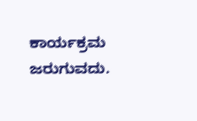ಕಾರ್ಯಕ್ರಮ ಜರುಗುವದು.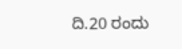ದಿ.20 ರಂದು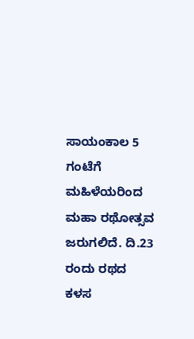ಸಾಯಂಕಾಲ 5 ಗಂಟೆಗೆ ಮಹಿಳೆಯರಿಂದ ಮಹಾ ರಥೋತ್ಸವ ಜರುಗಲಿದೆ. ದಿ.23 ರಂದು ರಥದ ಕಳಸ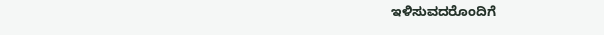ಇಳಿಸುವದರೊಂದಿಗೆ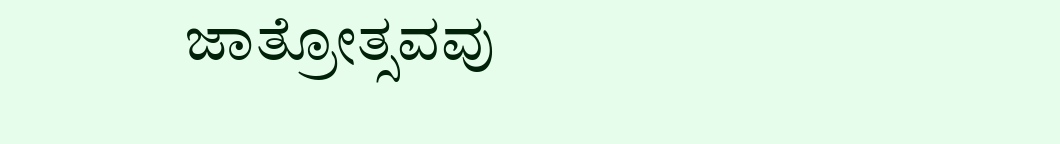ಜಾತ್ರೋತ್ಸವವು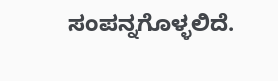ಸಂಪನ್ನಗೊಳ್ಳಲಿದೆ.